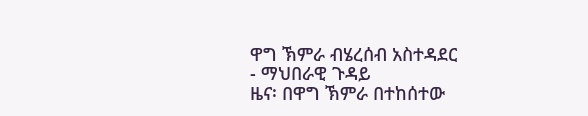ዋግ ኽምራ ብሄረሰብ አስተዳደር
- ማህበራዊ ጉዳይ
ዜና፡ በዋግ ኽምራ በተከሰተው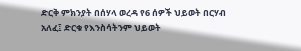ድርቅ ምክንያት በሰሃላ ወረዳ የ6 ሰዎች ህይወት በርሃብ አለፈ፤ ድርቁ የእንስሳትንም ህይወት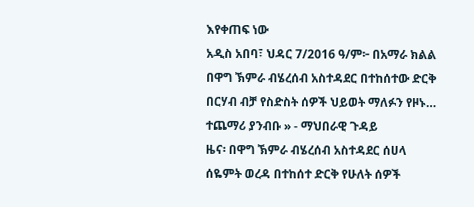እየቀጠፍ ነው
አዲስ አበባ፣ ህዳር 7/2016 ዓ/ም፦ በአማራ ክልል በዋግ ኽምራ ብሄረሰብ አስተዳደር በተከሰተው ድርቅ በርሃብ ብቻ የስድስት ሰዎች ህይወት ማለፉን የዞኑ…
ተጨማሪ ያንብቡ » - ማህበራዊ ጉዳይ
ዜና፡ በዋግ ኽምራ ብሄረሰብ አስተዳደር ሰሀላ ሰዬምት ወረዳ በተከሰተ ድርቅ የሁለት ሰዎች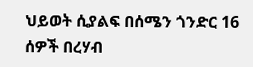ህይወት ሲያልፍ በሰሜን ጎንድር 16 ሰዎች በረሃብ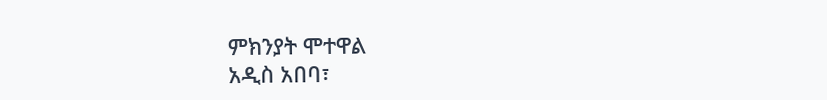ምክንያት ሞተዋል
አዲስ አበባ፣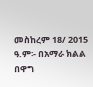መስከረም 18/ 2015 ዓ.ም፡- በአማራ ክልል በዋግ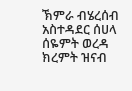ኽምራ ብሄረሰብ አስተዳደር ሰሀላ ሰዬምት ወረዳ ክረምት ዝናብ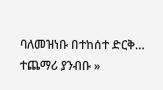ባለመዝነቡ በተከሰተ ድርቅ…
ተጨማሪ ያንብቡ »